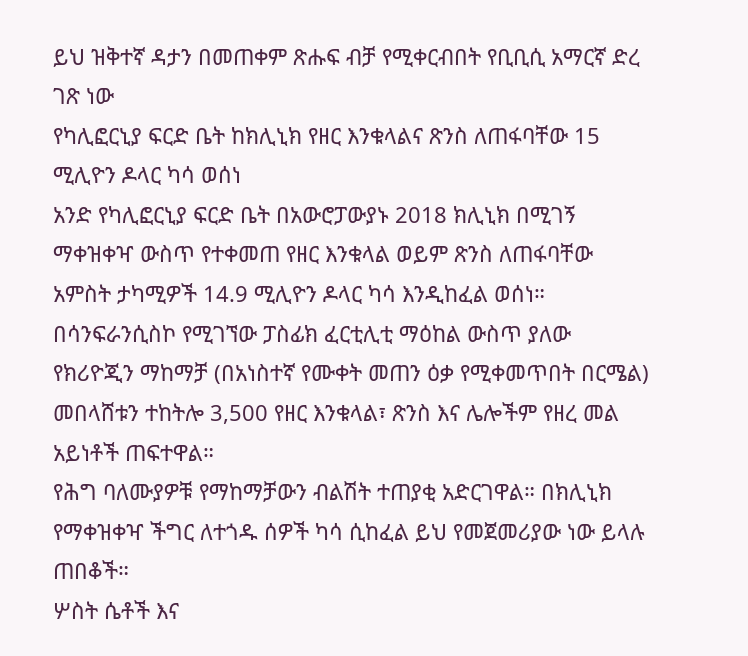ይህ ዝቅተኛ ዳታን በመጠቀም ጽሑፍ ብቻ የሚቀርብበት የቢቢሲ አማርኛ ድረ ገጽ ነው
የካሊፎርኒያ ፍርድ ቤት ከክሊኒክ የዘር እንቁላልና ጽንስ ለጠፋባቸው 15 ሚሊዮን ዶላር ካሳ ወሰነ
አንድ የካሊፎርኒያ ፍርድ ቤት በአውሮፓውያኑ 2018 ክሊኒክ በሚገኝ ማቀዝቀዣ ውስጥ የተቀመጠ የዘር እንቁላል ወይም ጽንስ ለጠፋባቸው አምስት ታካሚዎች 14.9 ሚሊዮን ዶላር ካሳ እንዲከፈል ወሰነ።
በሳንፍራንሲስኮ የሚገኘው ፓስፊክ ፈርቲሊቲ ማዕከል ውስጥ ያለው የክሪዮጂን ማከማቻ (በአነስተኛ የሙቀት መጠን ዕቃ የሚቀመጥበት በርሜል) መበላሸቱን ተከትሎ 3,500 የዘር እንቁላል፣ ጽንስ እና ሌሎችም የዘረ መል አይነቶች ጠፍተዋል።
የሕግ ባለሙያዎቹ የማከማቻውን ብልሽት ተጠያቂ አድርገዋል። በክሊኒክ የማቀዝቀዣ ችግር ለተጎዱ ሰዎች ካሳ ሲከፈል ይህ የመጀመሪያው ነው ይላሉ ጠበቆች።
ሦስት ሴቶች እና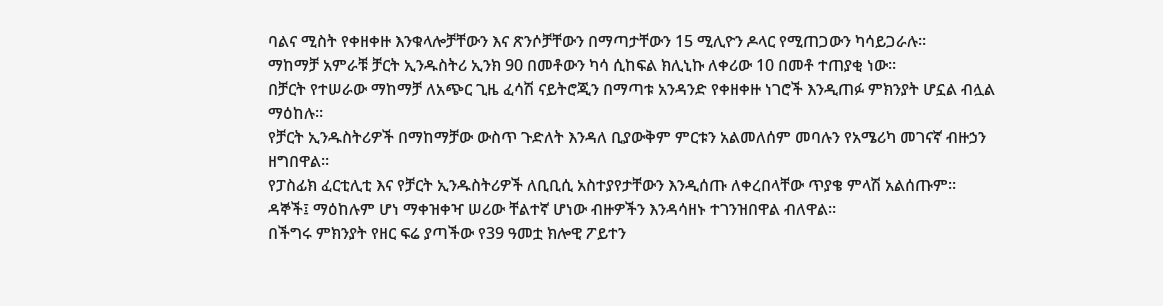ባልና ሚስት የቀዘቀዙ እንቁላሎቻቸውን እና ጽንሶቻቸውን በማጣታቸውን 15 ሚሊዮን ዶላር የሚጠጋውን ካሳይጋራሉ።
ማከማቻ አምራቹ ቻርት ኢንዱስትሪ ኢንክ 90 በመቶውን ካሳ ሲከፍል ክሊኒኩ ለቀሪው 10 በመቶ ተጠያቂ ነው።
በቻርት የተሠራው ማከማቻ ለአጭር ጊዜ ፈሳሽ ናይትሮጂን በማጣቱ አንዳንድ የቀዘቀዙ ነገሮች እንዲጠፉ ምክንያት ሆኗል ብሏል ማዕከሉ።
የቻርት ኢንዱስትሪዎች በማከማቻው ውስጥ ጉድለት እንዳለ ቢያውቅም ምርቱን አልመለሰም መባሉን የአሜሪካ መገናኛ ብዙኃን ዘግበዋል።
የፓስፊክ ፈርቲሊቲ እና የቻርት ኢንዱስትሪዎች ለቢቢሲ አስተያየታቸውን እንዲሰጡ ለቀረበላቸው ጥያቄ ምላሽ አልሰጡም።
ዳኞች፤ ማዕከሉም ሆነ ማቀዝቀዣ ሠሪው ቸልተኛ ሆነው ብዙዎችን እንዳሳዘኑ ተገንዝበዋል ብለዋል።
በችግሩ ምክንያት የዘር ፍሬ ያጣችው የ39 ዓመቷ ክሎዊ ፖይተን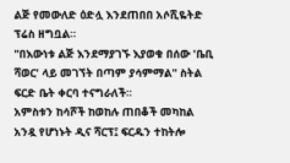ልጅ የመውለድ ዕድሏ እንደጠበበ አሶሺዬትድ ፕሬስ ዘግቧል።
"በእውነቱ ልጅ እንደማያገኙ እያወቁ በሰው 'ቤቢ ሻወር' ላይ መገኘት በጣም ያሳምማል" ስትል ፍርድ ቤት ቀርባ ተናግራለች።
አምስቱን ከሳሾች ከወከሉ ጠበቆች መካከል አንዷ የሆነኑት ዲና ሻርፕ፤ ፍርዱን ተከትሎ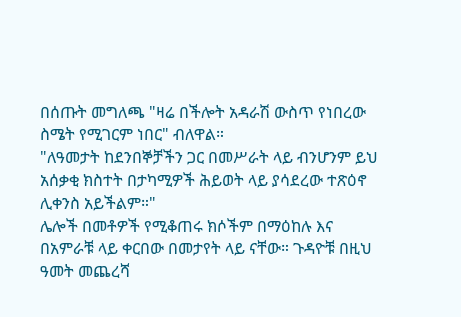በሰጡት መግለጫ "ዛሬ በችሎት አዳራሽ ውስጥ የነበረው ስሜት የሚገርም ነበር" ብለዋል።
"ለዓመታት ከደንበኞቻችን ጋር በመሥራት ላይ ብንሆንም ይህ አሰቃቂ ክስተት በታካሚዎች ሕይወት ላይ ያሳደረው ተጽዕኖ ሊቀንስ አይችልም።"
ሌሎች በመቶዎች የሚቆጠሩ ክሶችም በማዕከሉ እና በአምራቹ ላይ ቀርበው በመታየት ላይ ናቸው። ጉዳዮቹ በዚህ ዓመት መጨረሻ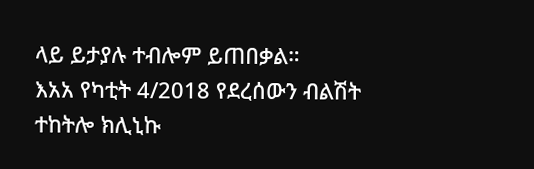ላይ ይታያሉ ተብሎም ይጠበቃል።
እአአ የካቲት 4/2018 የደረሰውን ብልሽት ተከትሎ ክሊኒኩ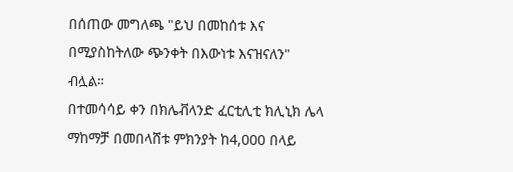በሰጠው መግለጫ "ይህ በመከሰቱ እና በሚያስከትለው ጭንቀት በእውነቱ እናዝናለን" ብሏል።
በተመሳሳይ ቀን በክሌቭላንድ ፈርቲሊቲ ክሊኒክ ሌላ ማከማቻ በመበላሸቱ ምክንያት ከ4,000 በላይ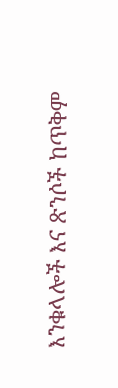እንቁላሎች እና ጽንሶች ከጥቅም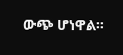ውጭ ሆነዋል።